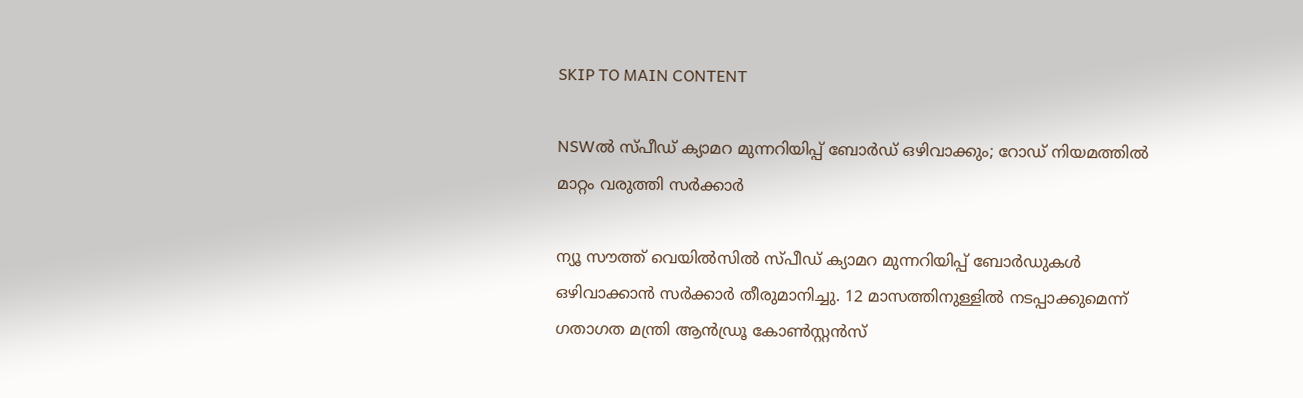SKIP TO MAIN CONTENT

NSWൽ സ്പീഡ് ക്യാമറ മുന്നറിയിപ്പ് ബോർഡ് ഒഴിവാക്കും; റോഡ് നിയമത്തിൽ മാറ്റം വരുത്തി സർക്കാർ

ന്യൂ സൗത്ത് വെയിൽസിൽ സ്പീഡ് ക്യാമറ മുന്നറിയിപ്പ് ബോർഡുകൾ ഒഴിവാക്കാൻ സർക്കാർ തീരുമാനിച്ചു. 12 മാസത്തിനുള്ളിൽ നടപ്പാക്കുമെന്ന് ഗതാഗത മന്ത്രി ആൻഡ്രൂ കോൺസ്റ്റൻസ്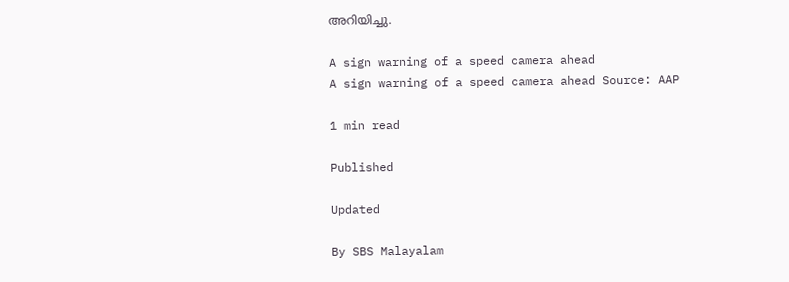അറിയിച്ചു.

A sign warning of a speed camera ahead
A sign warning of a speed camera ahead Source: AAP

1 min read

Published

Updated

By SBS Malayalam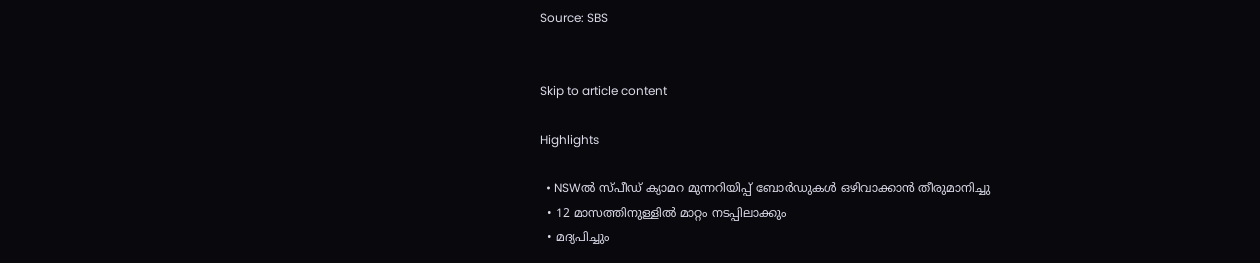Source: SBS


Skip to article content

Highlights

  • NSWൽ സ്പീഡ് ക്യാമറ മുന്നറിയിപ്പ് ബോർഡുകൾ ഒഴിവാക്കാൻ തീരുമാനിച്ചു
  • 12 മാസത്തിനുള്ളിൽ മാറ്റം നടപ്പിലാക്കും
  • മദ്യപിച്ചും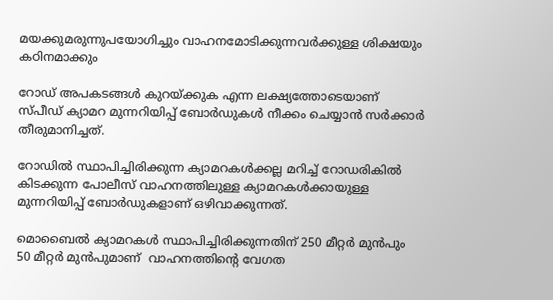മയക്കുമരുന്നുപയോഗിച്ചും വാഹനമോടിക്കുന്നവർക്കുള്ള ശിക്ഷയും കഠിനമാക്കും

റോഡ് അപകടങ്ങൾ കുറയ്ക്കുക എന്ന ലക്ഷ്യത്തോടെയാണ് സ്പീഡ് ക്യാമറ മുന്നറിയിപ്പ് ബോർഡുകൾ നീക്കം ചെയ്യാൻ സർക്കാർ തീരുമാനിച്ചത്.

റോഡിൽ സ്ഥാപിച്ചിരിക്കുന്ന ക്യാമറകൾക്കല്ല മറിച്ച് റോഡരികിൽ കിടക്കുന്ന പോലീസ് വാഹനത്തിലുള്ള ക്യാമറകൾക്കായുള്ള മുന്നറിയിപ്പ് ബോർഡുകളാണ് ഒഴിവാക്കുന്നത്.

മൊബൈൽ ക്യാമറകൾ സ്ഥാപിച്ചിരിക്കുന്നതിന് 250 മീറ്റർ മുൻപും 50 മീറ്റർ മുൻപുമാണ്  വാഹനത്തിന്റെ വേഗത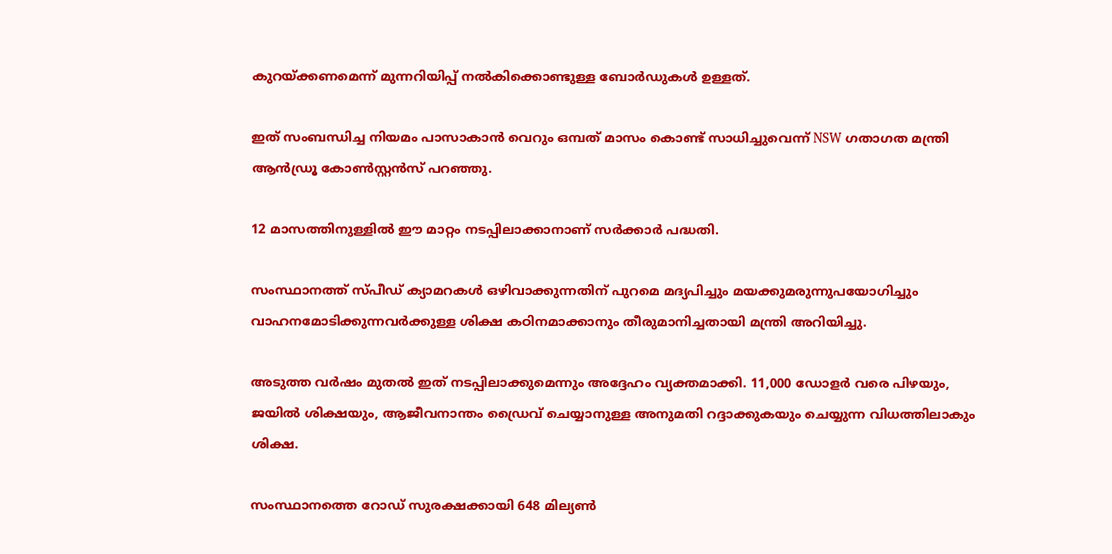കുറയ്ക്കണമെന്ന് മുന്നറിയിപ്പ് നൽകിക്കൊണ്ടുള്ള ബോർഡുകൾ ഉള്ളത്.

ഇത് സംബന്ധിച്ച നിയമം പാസാകാൻ വെറും ഒമ്പത് മാസം കൊണ്ട് സാധിച്ചുവെന്ന് NSW ഗതാഗത മന്ത്രി ആൻഡ്രൂ കോൺസ്റ്റൻസ് പറഞ്ഞു.

12 മാസത്തിനുള്ളിൽ ഈ മാറ്റം നടപ്പിലാക്കാനാണ് സർക്കാർ പദ്ധതി.

സംസ്ഥാനത്ത് സ്പീഡ് ക്യാമറകൾ ഒഴിവാക്കുന്നതിന് പുറമെ മദ്യപിച്ചും മയക്കുമരുന്നുപയോഗിച്ചും  വാഹനമോടിക്കുന്നവർക്കുള്ള ശിക്ഷ കഠിനമാക്കാനും തീരുമാനിച്ചതായി മന്ത്രി അറിയിച്ചു.

അടുത്ത വർഷം മുതൽ ഇത് നടപ്പിലാക്കുമെന്നും അദ്ദേഹം വ്യക്തമാക്കി. 11,000 ഡോളർ വരെ പിഴയും, ജയിൽ ശിക്ഷയും, ആജീവനാന്തം ഡ്രൈവ് ചെയ്യാനുള്ള അനുമതി റദ്ദാക്കുകയും ചെയ്യുന്ന വിധത്തിലാകും ശിക്ഷ.

സംസ്ഥാനത്തെ റോഡ് സുരക്ഷക്കായി 648 മില്യൺ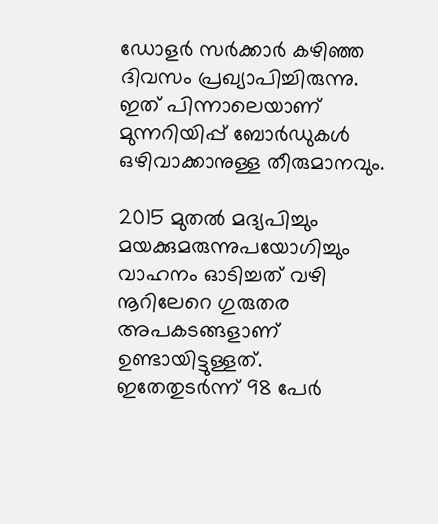ഡോളർ സർക്കാർ കഴിഞ്ഞ ദിവസം പ്രഖ്യാപിച്ചിരുന്നു. ഇത് പിന്നാലെയാണ് മുന്നറിയിപ്പ് ബോർഡുകൾ ഒഴിവാക്കാനുള്ള തീരുമാനവും.

2015 മുതൽ മദ്യപിച്ചും മയക്കുമരുന്നുപയോഗിച്ചും വാഹനം ഓടിച്ചത് വഴി നൂറിലേറെ ഗുരുതര അപകടങ്ങളാണ് ഉണ്ടായിട്ടുള്ളത്. ഇതേതുടർന്ന് 98 പേർ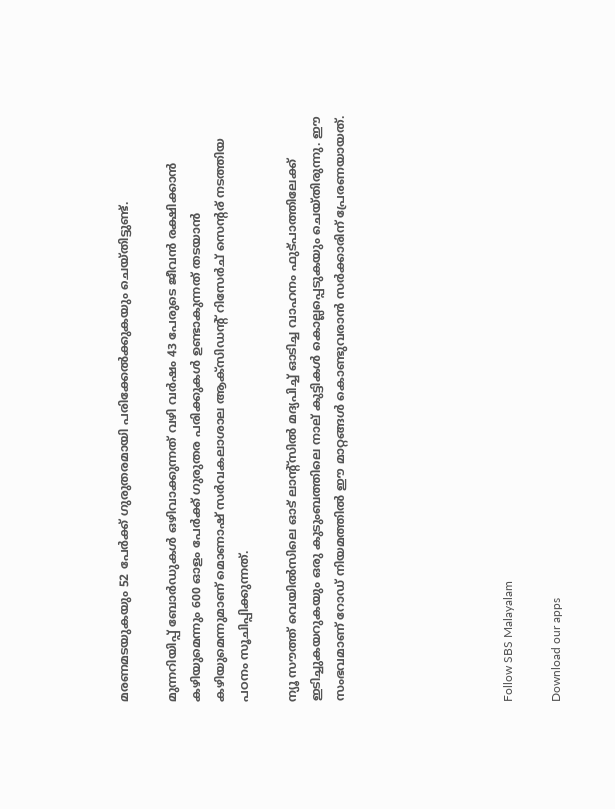മരണമടയുകയും 52 പേർക്ക് ഗുരുതരമായി പരിക്കേൽക്കുകയും ചെയ്തിട്ടുണ്ട്.

മുന്നറിയിപ്പ് ബോർഡുകൾ ഒഴിവാക്കുന്നത് വഴി വർഷം 43 പേരുടെ ജീവൻ രക്ഷിക്കാൻ കഴിയുമെന്നും 600 ഓളം പേർക്ക് ഗുരുതര പരിക്കുകൾ ഉണ്ടാകുന്നത് തടയാൻ കഴിയുമെന്നുമാണ് മൊണാഷ് സർവകലാശാല ആക്സിഡന്റ് റിസേർച് സെന്റര് നടത്തിയ പഠനം സൂചിപ്പിക്കുന്നത്.

ന്യൂ സൗത്ത് വെയിൽസിലെ ഓട് ലാന്റ്സിൽ മദ്യപിച്ച് ഓടിച്ച വാഹനം ഫുട്പാത്തിലേക്ക് ഇടിച്ചുകയറുകയും ഒരു കുടുംബത്തിലെ നാല്‌ കുട്ടികൾ കൊല്ലപ്പെടുകയും ചെയ്തിരുന്നു. ഈ സംഭവമാണ് റോഡ് നിയമത്തിൽ ഈ മാറ്റങ്ങൾ കൊണ്ടുവരാൻ സർക്കാരിന് പ്രേരണയായത്.






Follow SBS Malayalam

Download our apps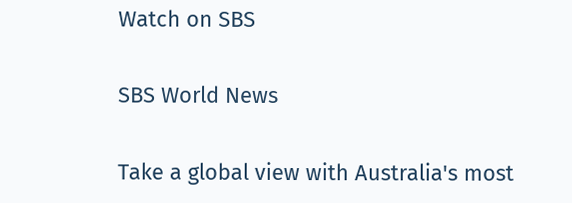Watch on SBS

SBS World News

Take a global view with Australia's most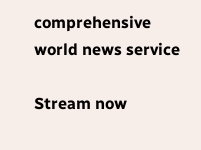comprehensive world news service

Stream now